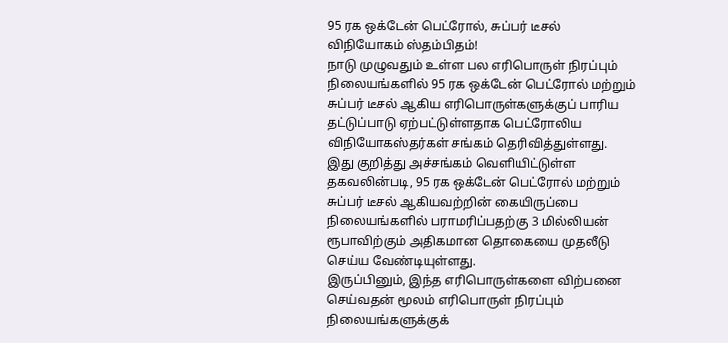95 ரக ஒக்டேன் பெட்ரோல், சுப்பர் டீசல் விநியோகம் ஸ்தம்பிதம்!
நாடு முழுவதும் உள்ள பல எரிபொருள் நிரப்பும் நிலையங்களில் 95 ரக ஒக்டேன் பெட்ரோல் மற்றும் சுப்பர் டீசல் ஆகிய எரிபொருள்களுக்குப் பாரிய தட்டுப்பாடு ஏற்பட்டுள்ளதாக பெட்ரோலிய விநியோகஸ்தர்கள் சங்கம் தெரிவித்துள்ளது.
இது குறித்து அச்சங்கம் வெளியிட்டுள்ள தகவலின்படி, 95 ரக ஒக்டேன் பெட்ரோல் மற்றும் சுப்பர் டீசல் ஆகியவற்றின் கையிருப்பை நிலையங்களில் பராமரிப்பதற்கு 3 மில்லியன் ரூபாவிற்கும் அதிகமான தொகையை முதலீடு செய்ய வேண்டியுள்ளது.
இருப்பினும், இந்த எரிபொருள்களை விற்பனை செய்வதன் மூலம் எரிபொருள் நிரப்பும் நிலையங்களுக்குக்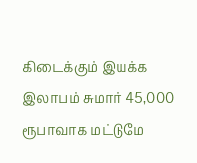கிடைக்கும் இயக்க இலாபம் சுமார் 45,000 ரூபாவாக மட்டுமே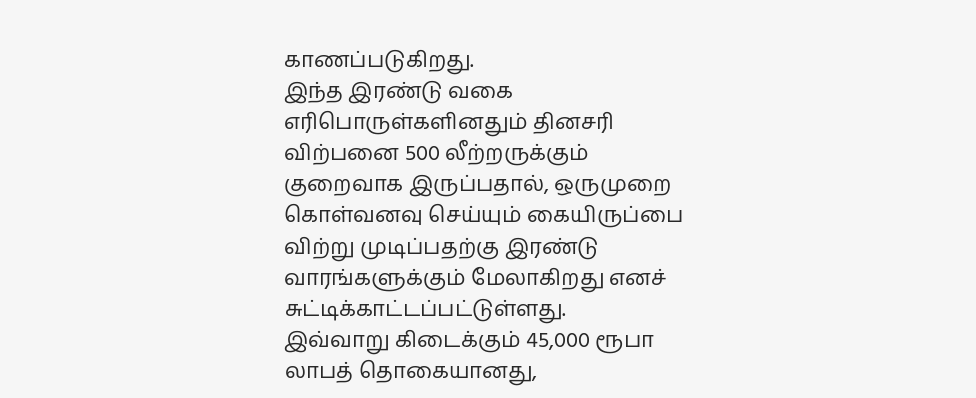காணப்படுகிறது.
இந்த இரண்டு வகை எரிபொருள்களினதும் தினசரி விற்பனை 500 லீற்றருக்கும் குறைவாக இருப்பதால், ஒருமுறை கொள்வனவு செய்யும் கையிருப்பை விற்று முடிப்பதற்கு இரண்டு வாரங்களுக்கும் மேலாகிறது எனச் சுட்டிக்காட்டப்பட்டுள்ளது.
இவ்வாறு கிடைக்கும் 45,000 ரூபா லாபத் தொகையானது,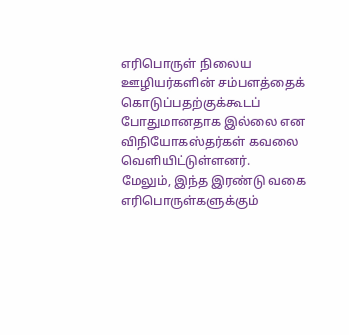எரிபொருள் நிலைய ஊழியர்களின் சம்பளத்தைக் கொடுப்பதற்குக்கூடப் போதுமானதாக இல்லை என விநியோகஸ்தர்கள் கவலை வெளியிட்டுள்ளனர்.
மேலும், இந்த இரண்டு வகை எரிபொருள்களுக்கும்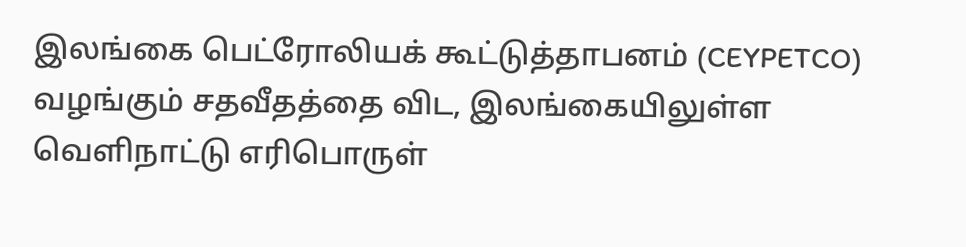இலங்கை பெட்ரோலியக் கூட்டுத்தாபனம் (CEYPETCO) வழங்கும் சதவீதத்தை விட, இலங்கையிலுள்ள வெளிநாட்டு எரிபொருள்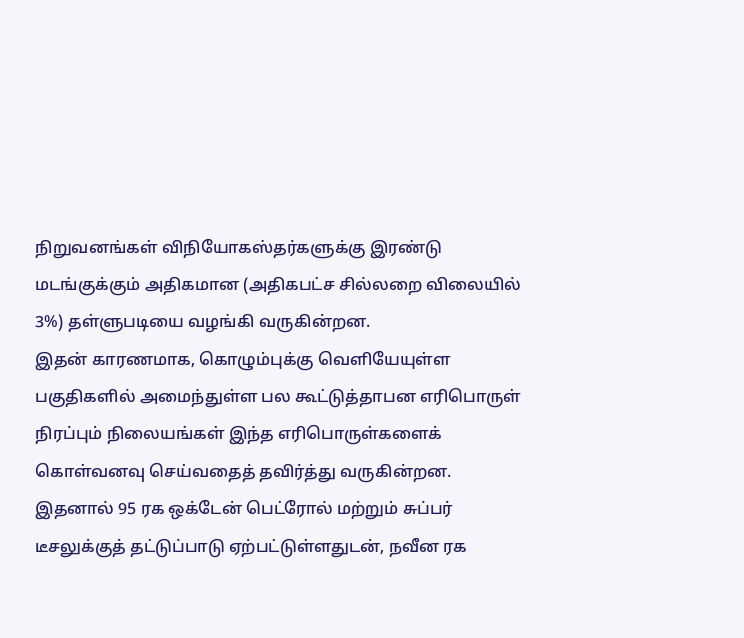நிறுவனங்கள் விநியோகஸ்தர்களுக்கு இரண்டு மடங்குக்கும் அதிகமான (அதிகபட்ச சில்லறை விலையில் 3%) தள்ளுபடியை வழங்கி வருகின்றன.
இதன் காரணமாக, கொழும்புக்கு வெளியேயுள்ள பகுதிகளில் அமைந்துள்ள பல கூட்டுத்தாபன எரிபொருள் நிரப்பும் நிலையங்கள் இந்த எரிபொருள்களைக் கொள்வனவு செய்வதைத் தவிர்த்து வருகின்றன.
இதனால் 95 ரக ஒக்டேன் பெட்ரோல் மற்றும் சுப்பர் டீசலுக்குத் தட்டுப்பாடு ஏற்பட்டுள்ளதுடன், நவீன ரக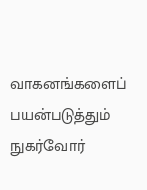வாகனங்களைப் பயன்படுத்தும் நுகர்வோர்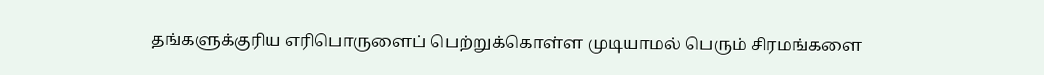தங்களுக்குரிய எரிபொருளைப் பெற்றுக்கொள்ள முடியாமல் பெரும் சிரமங்களை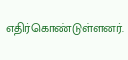எதிர்கொண்டுள்ளனர்.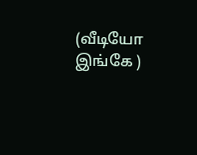(வீடியோ இங்கே )